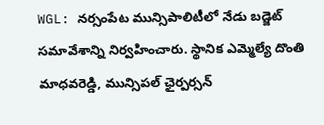WGL: నర్సంపేట మున్సిపాలిటీలో నేడు బడ్జెట్ సమావేశాన్ని నిర్వహించారు. స్థానిక ఎమ్మెల్యే దొంతి మాధవరెడ్డి, మున్సిపల్ ఛైర్పర్సన్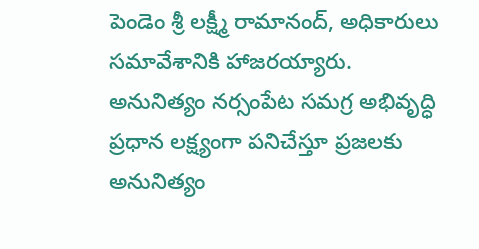పెండెం శ్రీ లక్ష్మీ రామానంద్, అధికారులు సమావేశానికి హాజరయ్యారు. అనునిత్యం నర్సంపేట సమగ్ర అభివృద్ధి ప్రధాన లక్ష్యంగా పనిచేస్తూ ప్రజలకు అనునిత్యం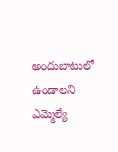అందుబాటులో ఉండాలని ఎమ్మెల్యే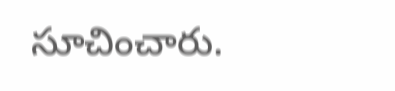సూచించారు.